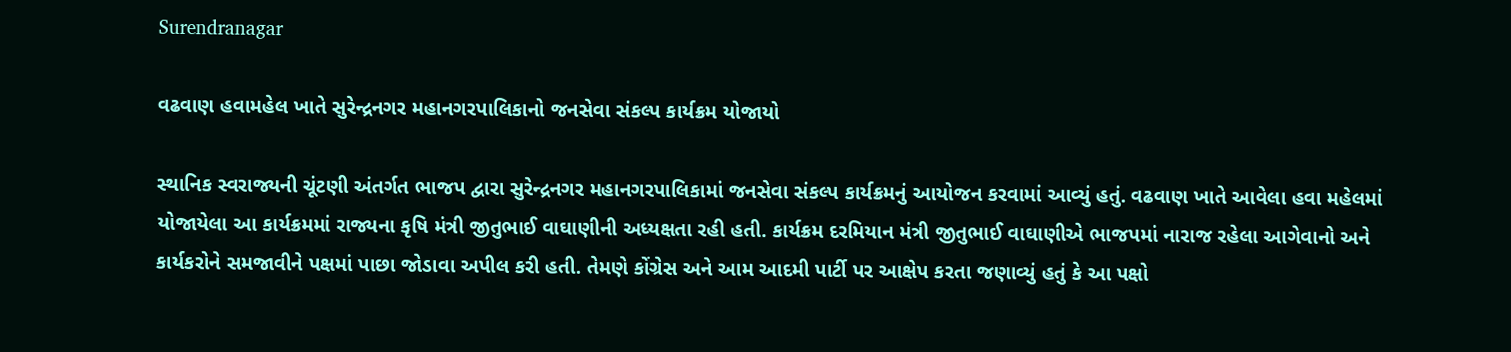Surendranagar

વઢવાણ હવામહેલ ખાતે સુરેન્દ્રનગર મહાનગરપાલિકાનો જનસેવા સંકલ્પ કાર્યક્રમ યોજાયો

સ્થાનિક સ્વરાજ્યની ચૂંટણી અંતર્ગત ભાજપ દ્વારા સુરેન્દ્રનગર મહાનગરપાલિકામાં જનસેવા સંકલ્પ કાર્યક્રમનું આયોજન કરવામાં આવ્યું હતું. વઢવાણ ખાતે આવેલા હવા મહેલમાં યોજાયેલા આ કાર્યક્રમમાં રાજ્યના કૃષિ મંત્રી જીતુભાઈ વાઘાણીની અધ્યક્ષતા રહી હતી. કાર્યક્રમ દરમિયાન મંત્રી જીતુભાઈ વાઘાણીએ ભાજપમાં નારાજ રહેલા આગેવાનો અને કાર્યકરોને સમજાવીને પક્ષમાં પાછા જોડાવા અપીલ કરી હતી. તેમણે કોંગ્રેસ અને આમ આદમી પાર્ટી પર આક્ષેપ કરતા જણાવ્યું હતું કે આ પક્ષો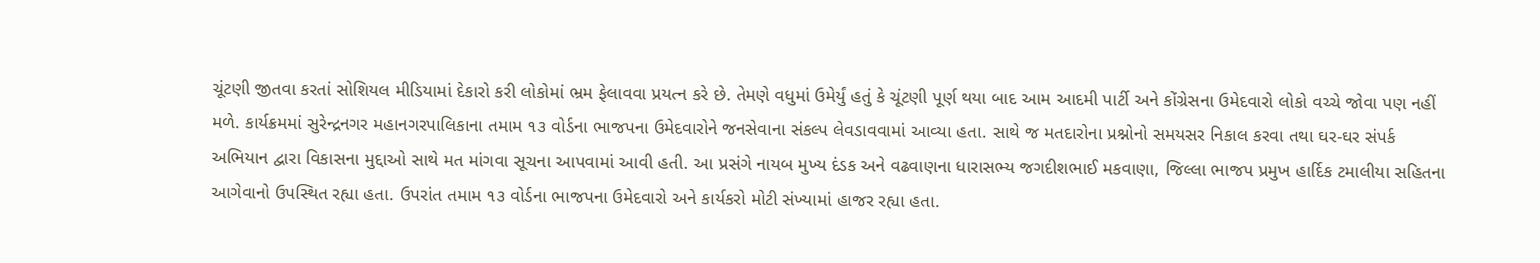ચૂંટણી જીતવા કરતાં સોશિયલ મીડિયામાં દેકારો કરી લોકોમાં ભ્રમ ફેલાવવા પ્રયત્ન કરે છે. તેમણે વધુમાં ઉમેર્યું હતું કે ચૂંટણી પૂર્ણ થયા બાદ આમ આદમી પાર્ટી અને કોંગ્રેસના ઉમેદવારો લોકો વચ્ચે જોવા પણ નહીં મળે. કાર્યક્રમમાં સુરેન્દ્રનગર મહાનગરપાલિકાના તમામ ૧૩ વોર્ડના ભાજપના ઉમેદવારોને જનસેવાના સંકલ્પ લેવડાવવામાં આવ્યા હતા. સાથે જ મતદારોના પ્રશ્નોનો સમયસર નિકાલ કરવા તથા ઘર-ઘર સંપર્ક અભિયાન દ્વારા વિકાસના મુદ્દાઓ સાથે મત માંગવા સૂચના આપવામાં આવી હતી. આ પ્રસંગે નાયબ મુખ્ય દંડક અને વઢવાણના ધારાસભ્ય જગદીશભાઈ મકવાણા, જિલ્લા ભાજપ પ્રમુખ હાર્દિક ટમાલીયા સહિતના આગેવાનો ઉપસ્થિત રહ્યા હતા. ઉપરાંત તમામ ૧૩ વોર્ડના ભાજપના ઉમેદવારો અને કાર્યકરો મોટી સંખ્યામાં હાજર રહ્યા હતા.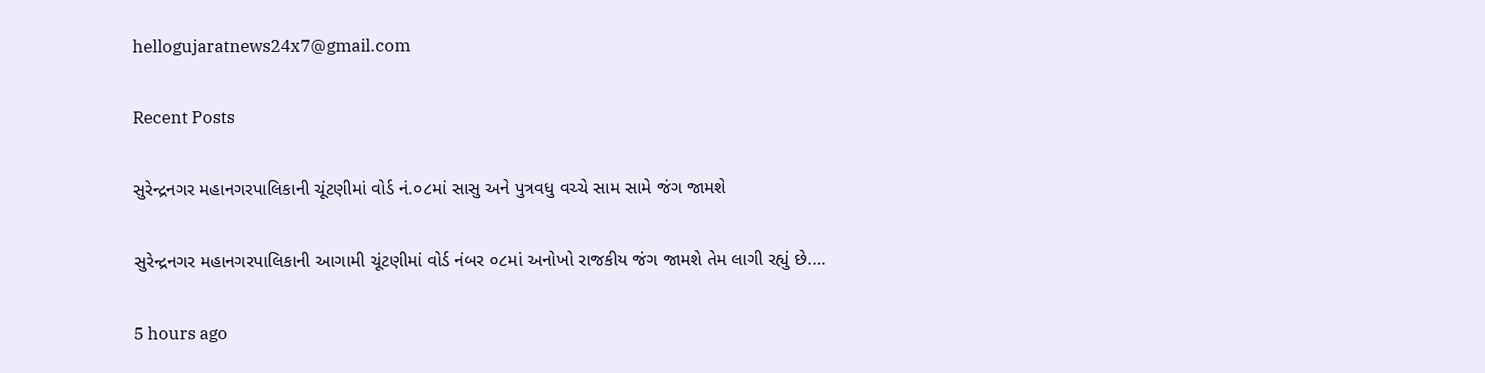hellogujaratnews24x7@gmail.com

Recent Posts

સુરેન્દ્રનગર મહાનગરપાલિકાની ચૂંટણીમાં વોર્ડ નં.૦૮માં સાસુ અને પુત્રવધુ વચ્ચે સામ સામે જંગ જામશે

સુરેન્દ્રનગર મહાનગરપાલિકાની આગામી ચૂંટણીમાં વોર્ડ નંબર ૦૮માં અનોખો રાજકીય જંગ જામશે તેમ લાગી રહ્યું છે.…

5 hours ago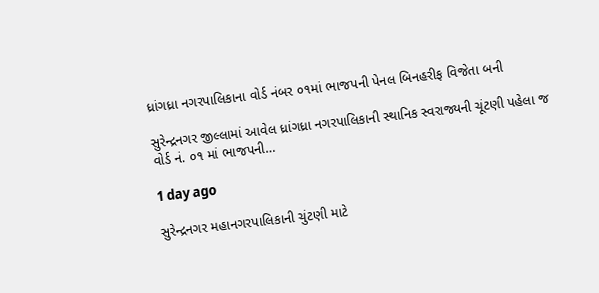ધ્રાંગધ્રા નગરપાલિકાના વોર્ડ નંબર ૦૧માં ભાજપની પેનલ બિનહરીફ વિજેતા બની

સુરેન્દ્રનગર જીલ્લામાં આવેલ ધ્રાંગધ્રા નગરપાલિકાની સ્થાનિક સ્વરાજ્યની ચૂંટણી પહેલા જ વોર્ડ નં. ૦૧ માં ભાજપની…

1 day ago

સુરેન્દ્રનગર મહાનગરપાલિકાની ચુંટણી માટે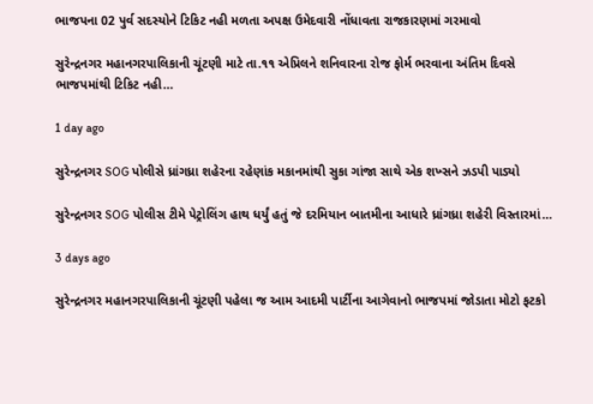ભાજપના 02 પુર્વ સદસ્યોને ટિકિટ નહી મળતા અપક્ષ ઉમેદવારી નોંધાવતા રાજકારણમાં ગરમાવો

સુરેન્દ્રનગર મહાનગરપાલિકાની ચૂંટણી માટે તા.૧૧ એપ્રિલને શનિવારના રોજ ફોર્મ ભરવાના અંતિમ દિવસે ભાજપમાંથી ટિકિટ નહી…

1 day ago

સુરેન્દ્રનગર SOG પોલીસે ધ્રાંગધ્રા શહેરના રહેણાંક મકાનમાંથી સુકા ગાંજા સાથે એક શખ્સને ઝડપી પાડ્યો

સુરેન્દ્રનગર SOG પોલીસ ટીમે પેટ્રોલિંગ હાથ ધર્યું હતું જે દરમિયાન બાતમીના આધારે ધ્રાંગધ્રા શહેરી વિસ્તારમાં…

3 days ago

સુરેન્દ્રનગર મહાનગરપાલિકાની ચૂંટણી પહેલા જ આમ આદમી પાર્ટીના આગેવાનો ભાજપમાં જોડાતા મોટો ફટકો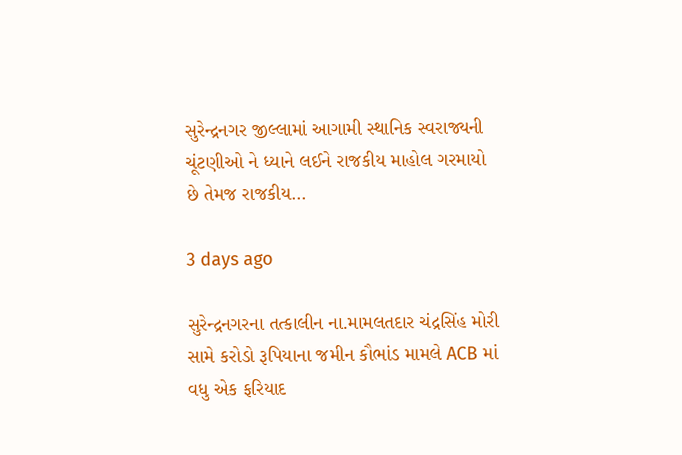સુરેન્દ્રનગર જીલ્લામાં આગામી સ્થાનિક સ્વરાજ્યની ચૂંટણીઓ ને ધ્યાને લઈને રાજકીય માહોલ ગરમાયો છે તેમજ રાજકીય…

3 days ago

સુરેન્દ્રનગરના તત્કાલીન ના.મામલતદાર ચંદ્રસિંહ મોરી સામે કરોડો રૂપિયાના જમીન કૌભાંડ મામલે ACB માં વધુ એક ફરિયાદ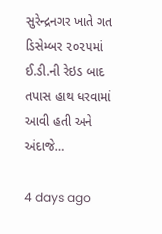સુરેન્દ્રનગર ખાતે ગત ડિસેમ્બર ૨૦૨૫માં ઈ.ડી.ની રેઇડ બાદ તપાસ હાથ ધરવામાં આવી હતી અને અંદાજે…

4 days ago